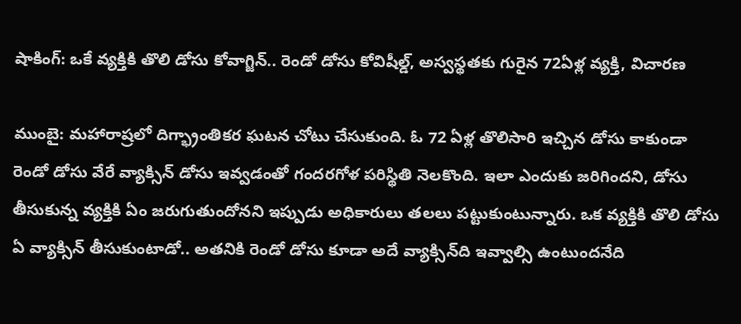షాకింగ్: ఒకే వ్యక్తికి తొలి డోసు కోవాగ్జిన్.. రెండో డోసు కోవిషీల్డ్, అస్వస్థతకు గురైన 72ఏళ్ల వ్యక్తి, విచారణ

ముంబై: మహారాష్రలో దిగ్భ్రాంతికర ఘటన చోటు చేసుకుంది. ఓ 72 ఏళ్ల తొలిసారి ఇచ్చిన డోసు కాకుండా రెండో డోసు వేరే వ్యాక్సిన్ డోసు ఇవ్వడంతో గందరగోళ పరిస్థితి నెలకొంది. ఇలా ఎందుకు జరిగిందని, డోసు తీసుకున్న వ్యక్తికి ఏం జరుగుతుందోనని ఇప్పుడు అధికారులు తలలు పట్టుకుంటున్నారు. ఒక వ్యక్తికి తొలి డోసు ఏ వ్యాక్సిన్ తీసుకుంటాడో.. అతనికి రెండో డోసు కూడా అదే వ్యాక్సిన్‌ది ఇవ్వాల్సి ఉంటుందనేది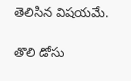తెలిసిన విషయమే.

తొలి డోసు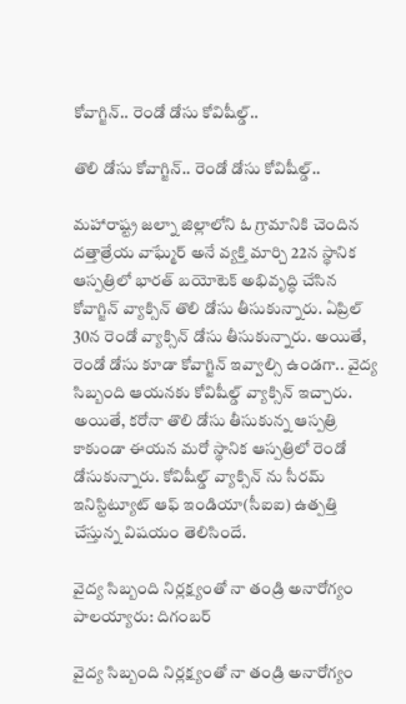కోవాగ్జిన్.. రెండో డోసు కోవిషీల్డ్..

తొలి డోసు కోవాగ్జిన్.. రెండో డోసు కోవిషీల్డ్..

మహారాష్ట్ర జల్నా జిల్లాలోని ఓ గ్రామానికి చెందిన దత్తాత్రేయ వాఘ్మేర్ అనే వ్యక్తి మార్చి 22న స్థానిక ఆస్పత్రిలో భారత్ బయోటెక్ అభివృద్ధి చేసిన కోవాగ్జిన్ వ్యాక్సిన్ తొలి డోసు తీసుకున్నారు. ఏప్రిల్ 30న రెండో వ్యాక్సిన్ డోసు తీసుకున్నారు. అయితే, రెండో డోసు కూడా కోవాగ్జిన్ ఇవ్వాల్సి ఉండగా.. వైద్య సిబ్బంది ఆయనకు కోవిషీల్డ్ వ్యాక్సిన్ ఇచ్చారు. అయితే, కరోనా తొలి డోసు తీసుకున్న ఆస్పత్రి కాకుండా ఈయన మరో స్థానిక ఆస్పత్రిలో రెండో డోసుకున్నారు. కోవిషీల్డ్ వ్యాక్సిన్ ను సీరమ్ ఇనిస్టిట్యూట్ ఆఫ్ ఇండియా(సీఐఐ) ఉత్పత్తి చేస్తున్న విషయం తెలిసిందే.

వైద్య సిబ్బంది నిర్లక్ష్యంతో నా తండ్రి అనారోగ్యం పాలయ్యారు: దిగంబర్

వైద్య సిబ్బంది నిర్లక్ష్యంతో నా తండ్రి అనారోగ్యం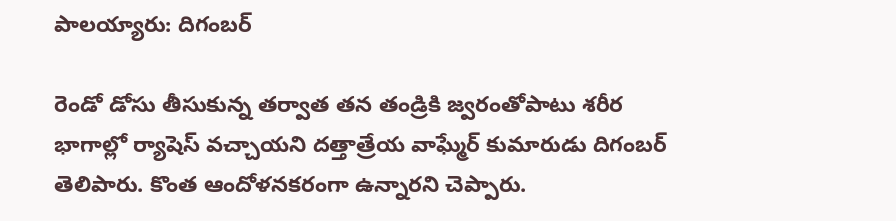పాలయ్యారు: దిగంబర్

రెండో డోసు తీసుకున్న తర్వాత తన తండ్రికి జ్వరంతోపాటు శరీర భాగాల్లో ర్యాషెస్ వచ్చాయని దత్తాత్రేయ వాఘ్మేర్ కుమారుడు దిగంబర్ తెలిపారు. కొంత ఆందోళనకరంగా ఉన్నారని చెప్పారు.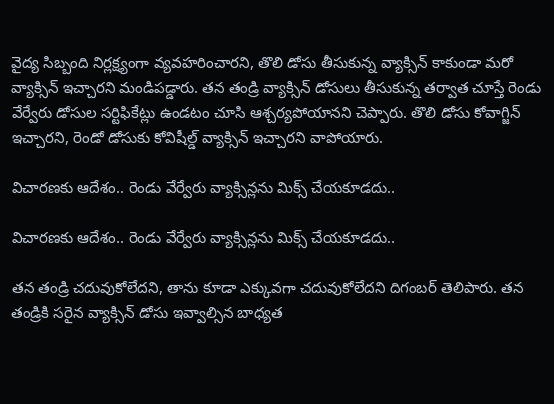వైద్య సిబ్బంది నిర్లక్ష్యంగా వ్యవహరించారని, తొలి డోసు తీసుకున్న వ్యాక్సిన్ కాకుండా మరో వ్యాక్సిన్ ఇచ్చారని మండిపడ్డారు. తన తండ్రి వ్యాక్సిన్ డోసులు తీసుకున్న తర్వాత చూస్తే రెండు వేర్వేరు డోసుల సర్టిఫికేట్లు ఉండటం చూసి ఆశ్చర్యపోయానని చెప్పారు. తొలి డోసు కోవాగ్జిన్ ఇచ్చారని, రెండో డోసుకు కోవిషీల్డ్ వ్యాక్సిన్ ఇచ్చారని వాపోయారు.

విచారణకు ఆదేశం.. రెండు వేర్వేరు వ్యాక్సిన్లను మిక్స్ చేయకూడదు..

విచారణకు ఆదేశం.. రెండు వేర్వేరు వ్యాక్సిన్లను మిక్స్ చేయకూడదు..

తన తండ్రి చదువుకోలేదని, తాను కూడా ఎక్కువగా చదువుకోలేదని దిగంబర్ తెలిపారు. తన తండ్రికి సరైన వ్యాక్సిన్ డోసు ఇవ్వాల్సిన బాధ్యత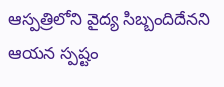ఆస్పత్రిలోని వైద్య సిబ్బందిదేనని ఆయన స్పష్టం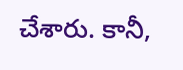చేశారు. కానీ,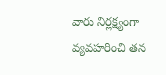వారు నిర్లక్ష్యంగా వ్యవహరించి తన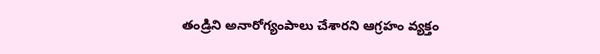తండ్రిని అనారోగ్యంపాలు చేశారని ఆగ్రహం వ్యక్తం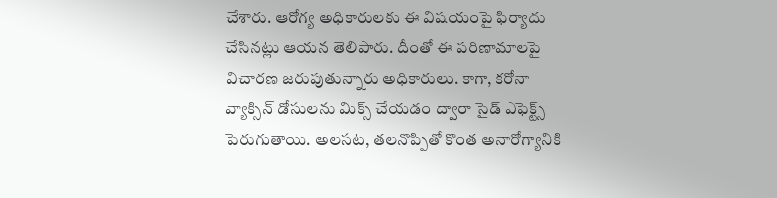చేశారు. ఆరోగ్య అధికారులకు ఈ విషయంపై ఫిర్యాదు చేసినట్లు ఆయన తెలిపారు. దీంతో ఈ పరిణామాలపై విచారణ జరుపుతున్నారు అధికారులు. కాగా, కరోనా వ్యాక్సిన్ డోసులను మిక్స్ చేయడం ద్వారా సైడ్ ఎఫెక్ట్స్ పెరుగుతాయి. అలసట, తలనొప్పితో కొంత అనారోగ్యానికి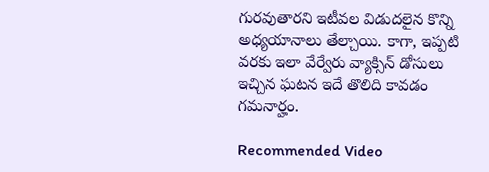గురవుతారని ఇటీవల విడుదలైన కొన్ని అధ్యయానాలు తేల్చాయి. కాగా, ఇప్పటి వరకు ఇలా వేర్వేరు వ్యాక్సిన్ డోసులు ఇచ్చిన ఘటన ఇదే తొలిది కావడం గమనార్హం.

Recommended Video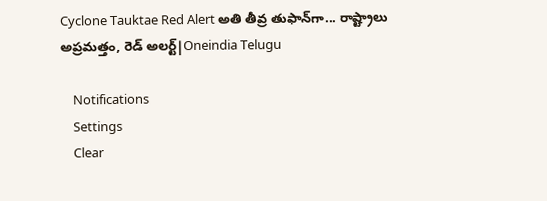Cyclone Tauktae Red Alert అతి తీవ్ర తుఫాన్‌గా... రాష్ట్రాలు అప్రమత్తం, రెడ్ అలర్ట్‌|Oneindia Telugu

    Notifications
    Settings
    Clear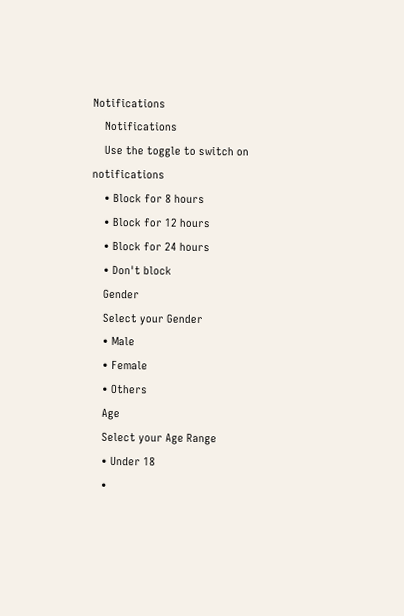Notifications
    Notifications
    Use the toggle to switch on notifications
    • Block for 8 hours
    • Block for 12 hours
    • Block for 24 hours
    • Don't block
    Gender
    Select your Gender
    • Male
    • Female
    • Others
    Age
    Select your Age Range
    • Under 18
    •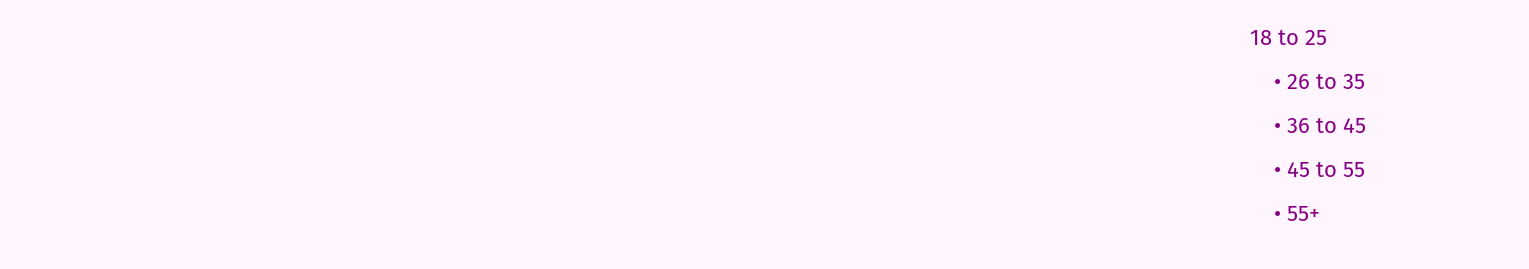18 to 25
    • 26 to 35
    • 36 to 45
    • 45 to 55
    • 55+